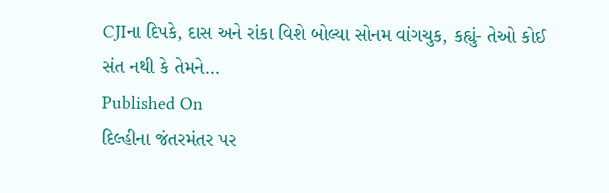CJIના દિપકે, દાસ અને રાંકા વિશે બોલ્યા સોનમ વાંગચુક, કહ્યું- તેઓ કોઈ સંત નથી કે તેમને...
Published On
દિલ્હીના જંતરમંતર પર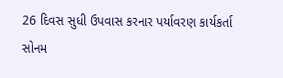26 દિવસ સુધી ઉપવાસ કરનાર પર્યાવરણ કાર્યકર્તા સોનમ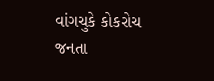વાંગચુકે કોકરોચ જનતા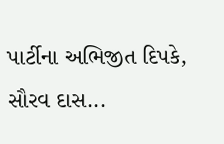પાર્ટીના અભિજીત દિપકે, સૌરવ દાસ...